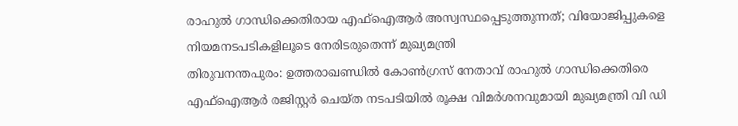രാഹുൽ ഗാന്ധിക്കെതിരായ എഫ്ഐആർ അസ്വസ്ഥപ്പെടുത്തുന്നത്; വിയോജിപ്പുകളെ നിയമനടപടികളിലൂടെ നേരിടരുതെന്ന് മുഖ്യമന്ത്രി
തിരുവനന്തപുരം: ഉത്തരാഖണ്ഡിൽ കോൺഗ്രസ് നേതാവ് രാഹുൽ ഗാന്ധിക്കെതിരെ എഫ്ഐആർ രജിസ്റ്റർ ചെയ്ത നടപടിയിൽ രൂക്ഷ വിമർശനവുമായി മുഖ്യമന്ത്രി വി ഡി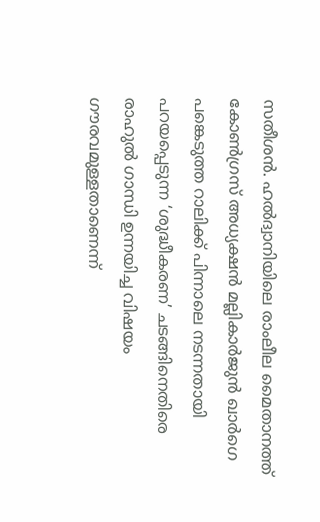സതീശൻ. ഹൽദ്വാനിയിലെ രാംലീല മൈതാനത്ത് കോൺഗ്രസ് അധ്യക്ഷൻ മല്ലികാർജുൻ ഖാർഗെ പങ്കെടുത്ത റാലിക്ക് പിന്നാലെ നടന്നതായി പറയപ്പെടുന്ന ‘ശുദ്ധീകരണ’ ചടങ്ങിനെതിരെ രാഹുൽ ഗാന്ധി ഉന്നയിച്ച വിഷയം ഗൗരവമുള്ളതാണെന്ന്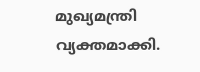മുഖ്യമന്ത്രി വ്യക്തമാക്കി.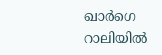ഖാർഗെ റാലിയിൽ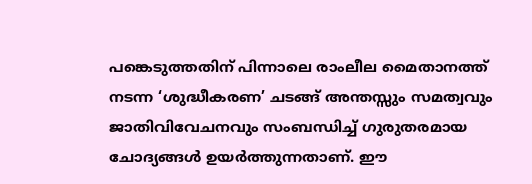പങ്കെടുത്തതിന് പിന്നാലെ രാംലീല മൈതാനത്ത് നടന്ന ‘ശുദ്ധീകരണ’ ചടങ്ങ് അന്തസ്സും സമത്വവും ജാതിവിവേചനവും സംബന്ധിച്ച് ഗുരുതരമായ ചോദ്യങ്ങൾ ഉയർത്തുന്നതാണ്. ഈ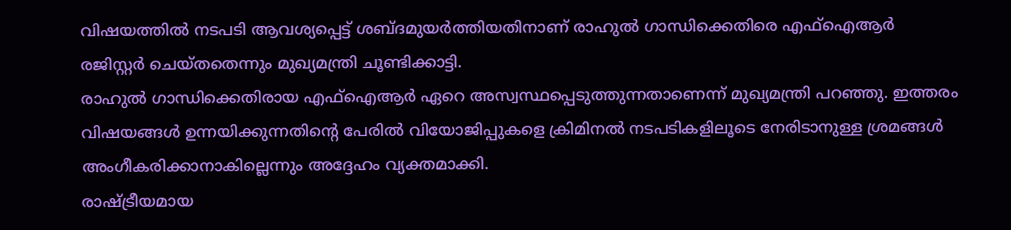വിഷയത്തിൽ നടപടി ആവശ്യപ്പെട്ട് ശബ്ദമുയർത്തിയതിനാണ് രാഹുൽ ഗാന്ധിക്കെതിരെ എഫ്ഐആർ രജിസ്റ്റർ ചെയ്തതെന്നും മുഖ്യമന്ത്രി ചൂണ്ടിക്കാട്ടി.
രാഹുൽ ഗാന്ധിക്കെതിരായ എഫ്ഐആർ ഏറെ അസ്വസ്ഥപ്പെടുത്തുന്നതാണെന്ന് മുഖ്യമന്ത്രി പറഞ്ഞു. ഇത്തരം വിഷയങ്ങൾ ഉന്നയിക്കുന്നതിന്റെ പേരിൽ വിയോജിപ്പുകളെ ക്രിമിനൽ നടപടികളിലൂടെ നേരിടാനുള്ള ശ്രമങ്ങൾ അംഗീകരിക്കാനാകില്ലെന്നും അദ്ദേഹം വ്യക്തമാക്കി.
രാഷ്ട്രീയമായ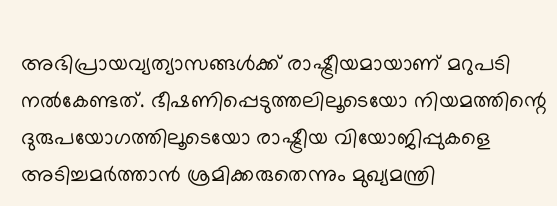അഭിപ്രായവ്യത്യാസങ്ങൾക്ക് രാഷ്ട്രീയമായാണ് മറുപടി നൽകേണ്ടത്. ഭീഷണിപ്പെടുത്തലിലൂടെയോ നിയമത്തിന്റെ ദുരുപയോഗത്തിലൂടെയോ രാഷ്ട്രീയ വിയോജിപ്പുകളെ അടിച്ചമർത്താൻ ശ്രമിക്കരുതെന്നും മുഖ്യമന്ത്രി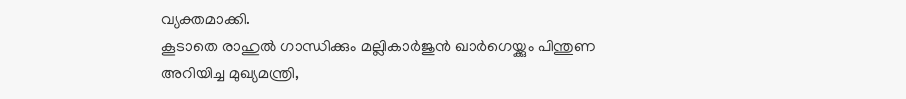വ്യക്തമാക്കി.
കൂടാതെ രാഹുൽ ഗാന്ധിക്കും മല്ലികാർജുൻ ഖാർഗെയ്ക്കും പിന്തുണ അറിയിച്ച മുഖ്യമന്ത്രി,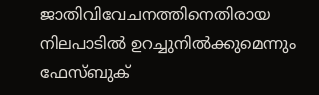ജാതിവിവേചനത്തിനെതിരായ നിലപാടിൽ ഉറച്ചുനിൽക്കുമെന്നും ഫേസ്ബുക്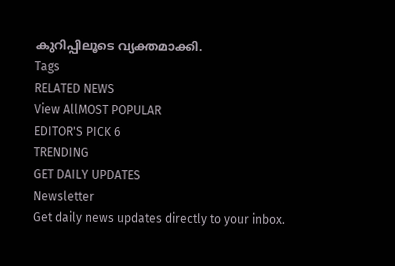കുറിപ്പിലൂടെ വ്യക്തമാക്കി.
Tags
RELATED NEWS
View AllMOST POPULAR
EDITOR'S PICK 6
TRENDING
GET DAILY UPDATES
Newsletter
Get daily news updates directly to your inbox.